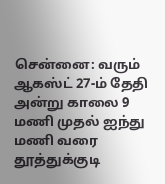சென்னை: வரும் ஆகஸ்ட் 27-ம் தேதி அன்று காலை 9 மணி முதல் ஐந்து மணி வரை தூத்துக்குடி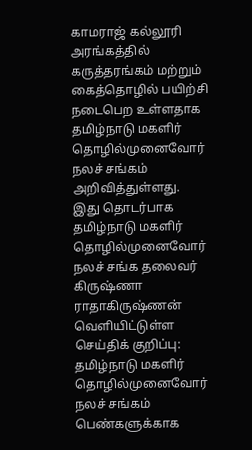காமராஜ் கல்லூரி அரங்கத்தில் கருத்தரங்கம் மற்றும் கைத்தொழில் பயிற்சி நடைபெற உள்ளதாக தமிழ்நாடு மகளிர் தொழில்முனைவோர் நலச் சங்கம் அறிவித்துள்ளது.
இது தொடர்பாக தமிழ்நாடு மகளிர் தொழில்முனைவோர் நலச் சங்க தலைவர் கிருஷ்ணா ராதாகிருஷ்ணன் வெளியிட்டுள்ள செய்திக் குறிப்பு: தமிழ்நாடு மகளிர் தொழில்முனைவோர் நலச் சங்கம் பெண்களுக்காக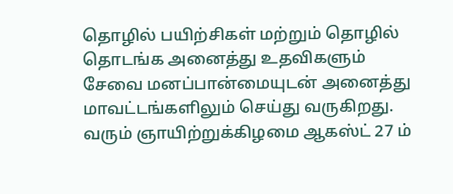தொழில் பயிற்சிகள் மற்றும் தொழில் தொடங்க அனைத்து உதவிகளும் சேவை மனப்பான்மையுடன் அனைத்து மாவட்டங்களிலும் செய்து வருகிறது. வரும் ஞாயிற்றுக்கிழமை ஆகஸ்ட் 27 ம்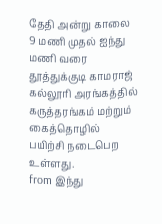தேதி அன்று காலை 9 மணி முதல் ஐந்து மணி வரை தூத்துக்குடி காமராஜ் கல்லூரி அரங்கத்தில் கருத்தரங்கம் மற்றும் கைத்தொழில் பயிற்சி நடைபெற உள்ளது.
from இந்து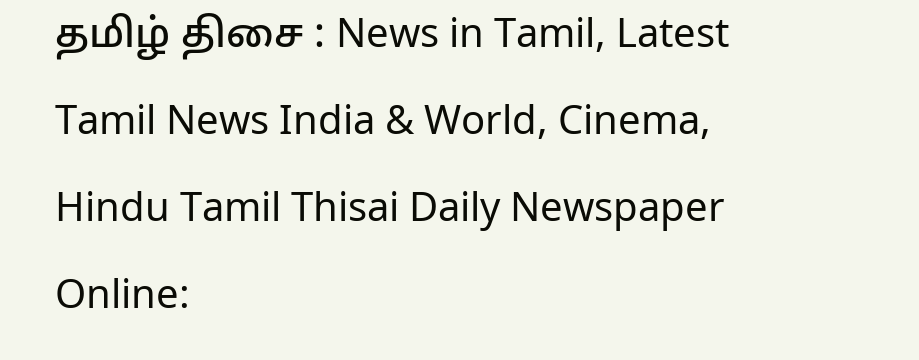தமிழ் திசை : News in Tamil, Latest Tamil News India & World, Cinema, Hindu Tamil Thisai Daily Newspaper Online: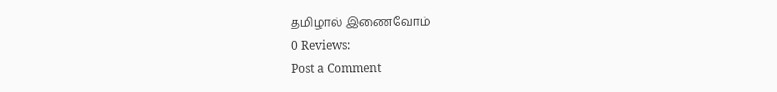தமிழால் இணைவோம்
0 Reviews:
Post a Comment